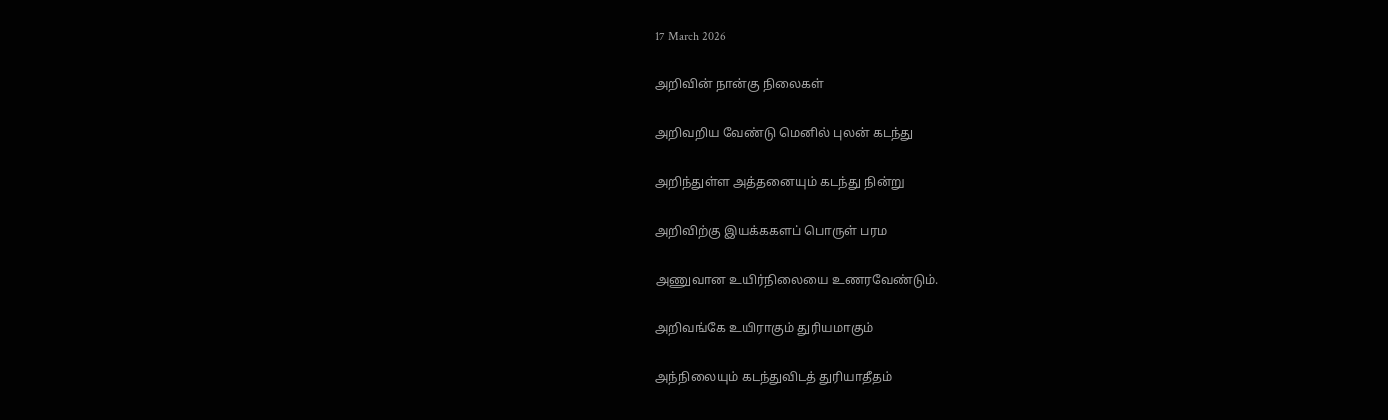17 March 2026

அறிவின் நான்கு நிலைகள்

அறிவறிய வேண்டு மெனில் புலன் கடந்து

அறிந்துள்ள அத்தனையும் கடந்து நின்று

அறிவிற்கு இயக்ககளப் பொருள் பரம

அணுவான உயிர்நிலையை உணரவேண்டும்.

அறிவங்கே உயிராகும் துரியமாகும்

அந்நிலையும் கடந்துவிடத் துரியாதீதம்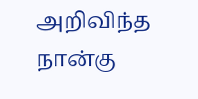அறிவிந்த நான்கு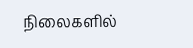நிலைகளில்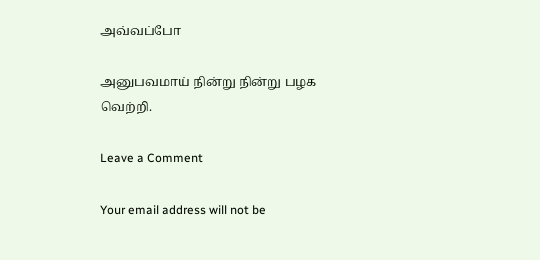அவ்வப்போ

அனுபவமாய் நின்று நின்று பழக வெற்றி.

Leave a Comment

Your email address will not be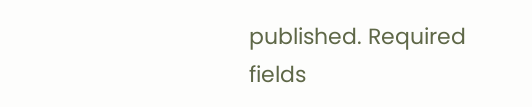published. Required fields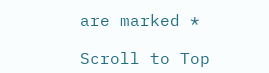are marked *

Scroll to Top